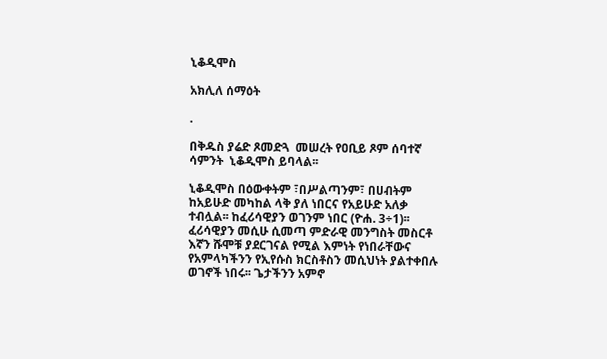ኒቆዲሞስ

አክሊለ ሰማዕት

.

በቅዱስ ያሬድ ጾመድጓ  መሠረት የዐቢይ ጾም ሰባተኛ ሳምንት  ኒቆዲሞስ ይባላል፡፡

ኒቆዲሞስ በዕውቀትም ፣በሥልጣንም፣ በሀብትም ከአይሁድ መካከል ላቅ ያለ ነበርና የአይሁድ አለቃ ተብሏል፡፡ ከፈሪሳዊያን ወገንም ነበር (ዮሐ. 3÷1)፡፡ ፈሪሳዊያን መሲሁ ሲመጣ ምድራዊ መንግስት መስርቶ እኛን ሹሞቹ ያደርገናል የሚል እምነት የነበራቸውና የአምላካችንን የኢየሱስ ክርስቶስን መሲህነት ያልተቀበሉ ወገኖች ነበሩ፡፡ ጌታችንን አምኖ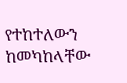የተከተለውን ከመካከላቸው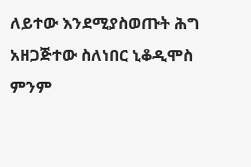ለይተው እንደሚያስወጡት ሕግ አዘጋጅተው ስለነበር ኒቆዲሞስ ምንም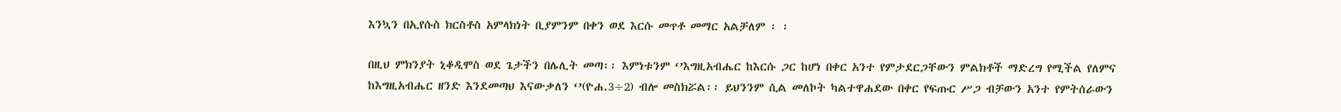እንኳን በኢየሱስ ክርስቶስ አምላክነት ቢያምንም በቀን ወደ እርሱ መጥቶ መማር አልቻለም ፡ ፡

በዚህ ምክንያት ኒቆዲሞስ ወደ ጌታችን በሌሊት መጣ፡፡ እምነቱንም ‘’እግዚአብሔር ከእርሱ ጋር ከሆነ በቀር አንተ የምታደርጋቸውን ምልክቶች ማድረግ የሚችል የለምና ከእግዚአብሔር ዘንድ እንደመጣህ እናውቃለን ‘’(ዮሐ.3÷2) ብሎ መስክሯል፡፡ ይህንንም ሲል መለኮት ካልተዋሐደው በቀር የፍጡር ሥጋ ብቻውን አንተ የምትሰራውን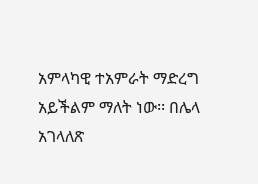አምላካዊ ተአምራት ማድረግ አይችልም ማለት ነው፡፡ በሌላ አገላለጽ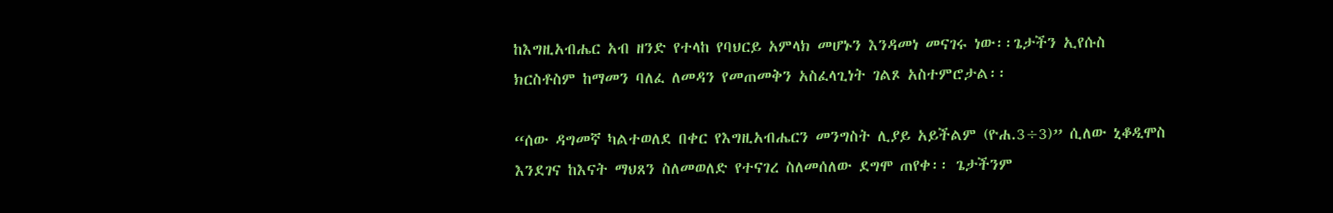ከእግዚአብሔር አብ ዘንድ የተላከ የባህርይ አምላክ መሆኑን እንዳመነ መናገሩ ነው፡፡ጌታችን ኢየሱስ ክርስቶስም ከማመን ባለፈ ለመዳን የመጠመቅን አስፈላጊነት ገልጾ አስተምሮታል፡፡

“ሰው ዳግመኛ ካልተወለደ በቀር የእግዚአብሔርን መንግስት ሊያይ አይችልም (ዮሐ.3÷3)” ሲለው ኒቆዲሞስ እንደገና ከእናት ማህጸን ስለመወለድ የተናገረ ስለመሰለው ደግሞ ጠየቀ፡፡ ጌታችንም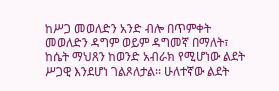ከሥጋ መወለድን አንድ ብሎ በጥምቀት መወለድን ዳግም ወይም ዳግመኛ በማለት፣ ከሴት ማህጸን ከወንድ አብራክ የሚሆነው ልደት ሥጋዊ እንደሆነ ገልጾለታል፡፡ ሁለተኛው ልደት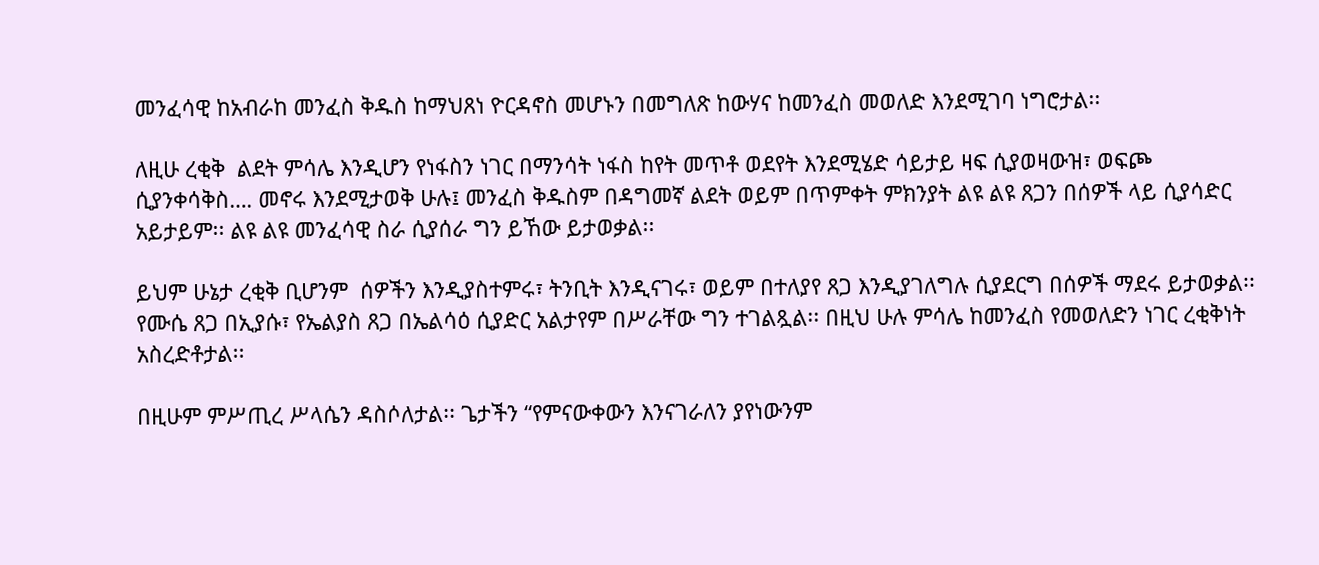መንፈሳዊ ከአብራከ መንፈስ ቅዱስ ከማህጸነ ዮርዳኖስ መሆኑን በመግለጽ ከውሃና ከመንፈስ መወለድ እንደሚገባ ነግሮታል፡፡

ለዚሁ ረቂቅ  ልደት ምሳሌ እንዲሆን የነፋስን ነገር በማንሳት ነፋስ ከየት መጥቶ ወደየት እንደሚሄድ ሳይታይ ዛፍ ሲያወዛውዝ፣ ወፍጮ ሲያንቀሳቅስ…. መኖሩ እንደሚታወቅ ሁሉ፤ መንፈስ ቅዱስም በዳግመኛ ልደት ወይም በጥምቀት ምክንያት ልዩ ልዩ ጸጋን በሰዎች ላይ ሲያሳድር አይታይም፡፡ ልዩ ልዩ መንፈሳዊ ስራ ሲያሰራ ግን ይኸው ይታወቃል፡፡

ይህም ሁኔታ ረቂቅ ቢሆንም  ሰዎችን እንዲያስተምሩ፣ ትንቢት እንዲናገሩ፣ ወይም በተለያየ ጸጋ እንዲያገለግሉ ሲያደርግ በሰዎች ማደሩ ይታወቃል፡፡ የሙሴ ጸጋ በኢያሱ፣ የኤልያስ ጸጋ በኤልሳዕ ሲያድር አልታየም በሥራቸው ግን ተገልጿል፡፡ በዚህ ሁሉ ምሳሌ ከመንፈስ የመወለድን ነገር ረቂቅነት አስረድቶታል፡፡

በዚሁም ምሥጢረ ሥላሴን ዳስሶለታል፡፡ ጌታችን “የምናውቀውን እንናገራለን ያየነውንም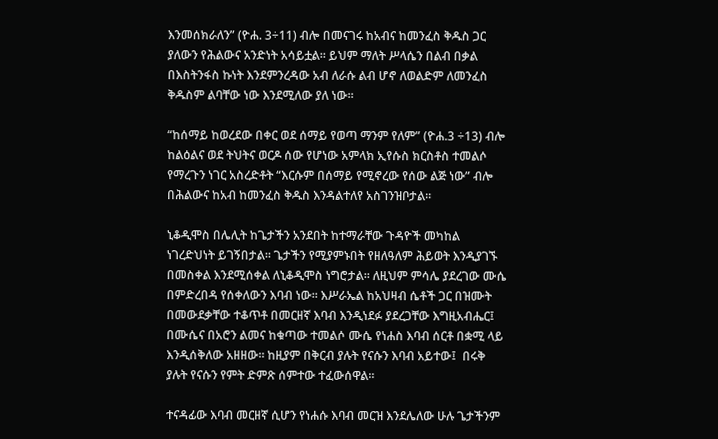እንመሰክራለን” (ዮሐ. 3÷11) ብሎ በመናገሩ ከአብና ከመንፈስ ቅዱስ ጋር ያለውን የሕልውና አንድነት አሳይቷል፡፡ ይህም ማለት ሥላሴን በልብ በቃል በእስትንፋስ ኩነት እንደምንረዳው አብ ለራሱ ልብ ሆኖ ለወልድም ለመንፈስ ቅዱስም ልባቸው ነው እንደሚለው ያለ ነው፡፡

“ከሰማይ ከወረደው በቀር ወደ ሰማይ የወጣ ማንም የለም” (ዮሐ.3 ÷13) ብሎ ከልዕልና ወደ ትህትና ወርዶ ሰው የሆነው አምላክ ኢየሱስ ክርስቶስ ተመልሶ የማረጉን ነገር አስረድቶት “እርሱም በሰማይ የሚኖረው የሰው ልጅ ነው” ብሎ በሕልውና ከአብ ከመንፈስ ቅዱስ እንዳልተለየ አስገንዝቦታል፡፡

ኒቆዲሞስ በሌሊት ከጌታችን አንደበት ከተማራቸው ጉዳዮች መካከል ነገረድህነት ይገኝበታል፡፡ ጌታችን የሚያምኑበት የዘለዓለም ሕይወት እንዲያገኙ በመስቀል እንደሚሰቀል ለኒቆዲሞስ ነግሮታል፡፡ ለዚህም ምሳሌ ያደረገው ሙሴ በምድረበዳ የሰቀለውን እባብ ነው፡፡ እሥራኤል ከአህዛብ ሴቶች ጋር በዝሙት በመውደቃቸው ተቆጥቶ በመርዘኛ እባብ እንዲነደፉ ያደረጋቸው እግዚአብሔር፤  በሙሴና በአሮን ልመና ከቁጣው ተመልሶ ሙሴ የነሐስ እባብ ሰርቶ በቋሚ ላይ እንዲሰቅለው አዘዘው፡፡ ከዚያም በቅርብ ያሉት የናሱን እባብ አይተው፤  በሩቅ ያሉት የናሱን የምት ድምጽ ሰምተው ተፈውሰዋል፡፡

ተናዳፊው እባብ መርዘኛ ሲሆን የነሐሱ እባብ መርዝ እንደሌለው ሁሉ ጌታችንም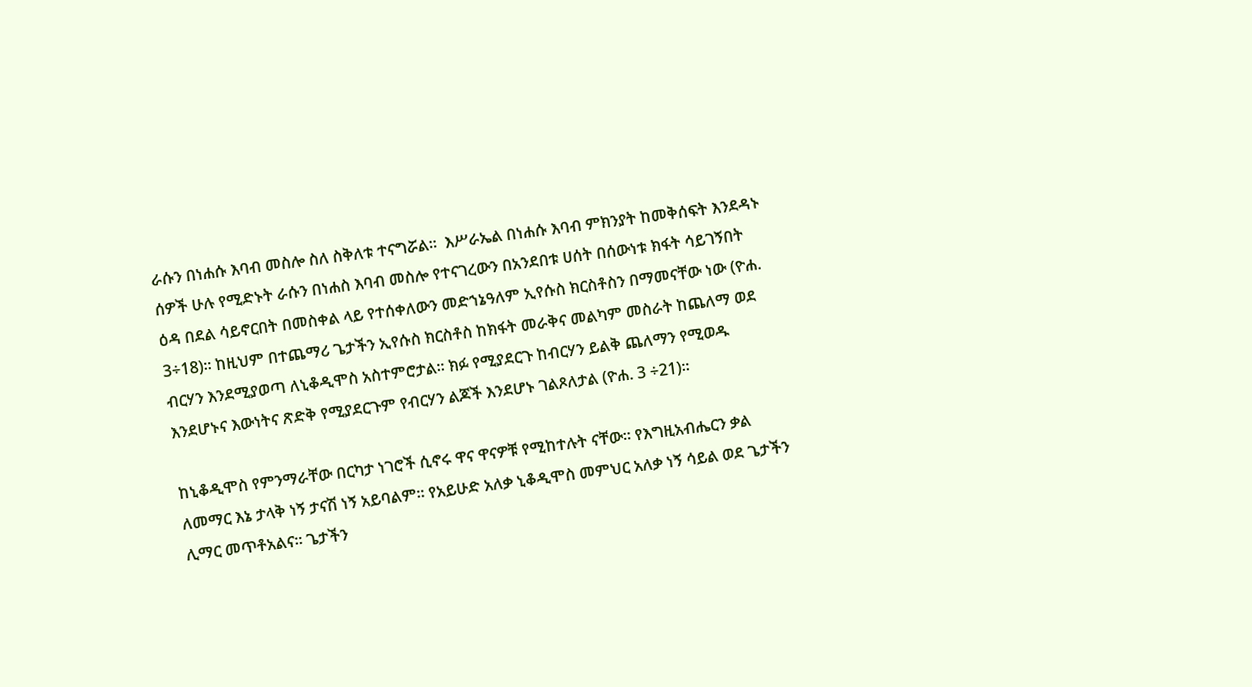ራሱን በነሐሱ እባብ መስሎ ስለ ስቅለቱ ተናግሯል፡፡  እሥራኤል በነሐሱ እባብ ምክንያት ከመቅሰፍት እንደዳኑ ሰዎች ሁሉ የሚድኑት ራሱን በነሐስ እባብ መስሎ የተናገረውን በአንደበቱ ሀሰት በሰውነቱ ክፋት ሳይገኝበት ዕዳ በደል ሳይኖርበት በመስቀል ላይ የተሰቀለውን መድኀኔዓለም ኢየሱስ ክርስቶስን በማመናቸው ነው (ዮሐ. 3÷18)፡፡ ከዚህም በተጨማሪ ጌታችን ኢየሱስ ክርስቶስ ከክፋት መራቅና መልካም መስራት ከጨለማ ወደ ብርሃን እንደሚያወጣ ለኒቆዲሞስ አስተምሮታል፡፡ ክፉ የሚያደርጉ ከብርሃን ይልቅ ጨለማን የሚወዱ እንደሆኑና እውነትና ጽድቅ የሚያደርጉም የብርሃን ልጆች እንደሆኑ ገልጾለታል (ዮሐ. 3 ÷21)፡፡

ከኒቆዲሞስ የምንማራቸው በርካታ ነገሮች ሲኖሩ ዋና ዋናዎቹ የሚከተሉት ናቸው፡፡ የእግዚአብሔርን ቃል ለመማር እኔ ታላቅ ነኝ ታናሽ ነኝ አይባልም፡፡ የአይሁድ አለቃ ኒቆዲሞስ መምህር አለቃ ነኝ ሳይል ወደ ጌታችን ሊማር መጥቶአልና፡፡ ጌታችን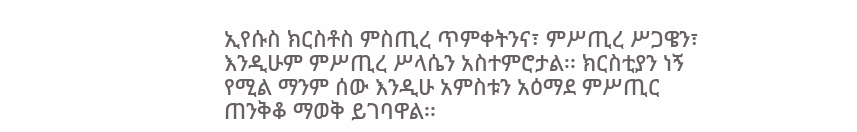ኢየሱስ ክርስቶስ ምስጢረ ጥምቀትንና፣ ምሥጢረ ሥጋዌን፣ እንዲሁም ምሥጢረ ሥላሴን አስተምሮታል፡፡ ክርስቲያን ነኝ የሚል ማንም ሰው እንዲሁ አምስቱን አዕማደ ምሥጢር ጠንቅቆ ማወቅ ይገባዋል፡፡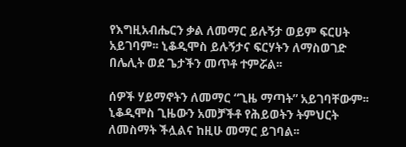የእግዚአብሔርን ቃል ለመማር ይሉኝታ ወይም ፍርሀት አይገባም፡፡ ኒቆዲሞስ ይሉኝታና ፍርሃትን ለማስወገድ በሌሊት ወደ ጌታችን መጥቶ ተምሯል፡፡

ሰዎች ሃይማኖትን ለመማር “ጊዜ ማጣት” አይገባቸውም፡፡ ኒቆዲሞስ ጊዜውን አመቻችቶ የሕይወትን ትምህርት ለመስማት ችሏልና ከዚሁ መማር ይገባል፡፡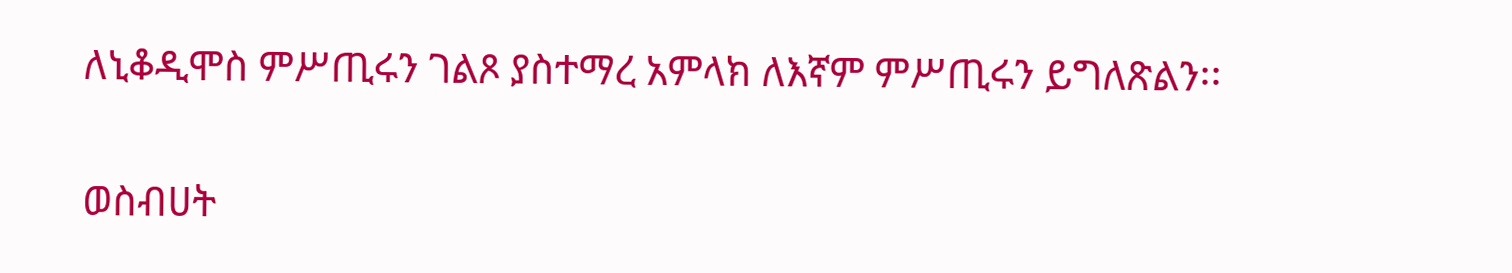ለኒቆዲሞስ ምሥጢሩን ገልጾ ያስተማረ አምላክ ለእኛም ምሥጢሩን ይግለጽልን፡፡

ወስብሀት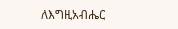ለእግዚአብሔር